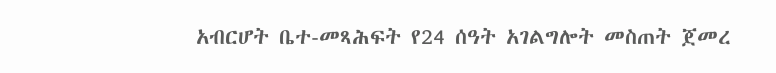አብርሆት ቤተ-መጻሕፍት የ24 ሰዓት አገልግሎት መስጠት ጀመረ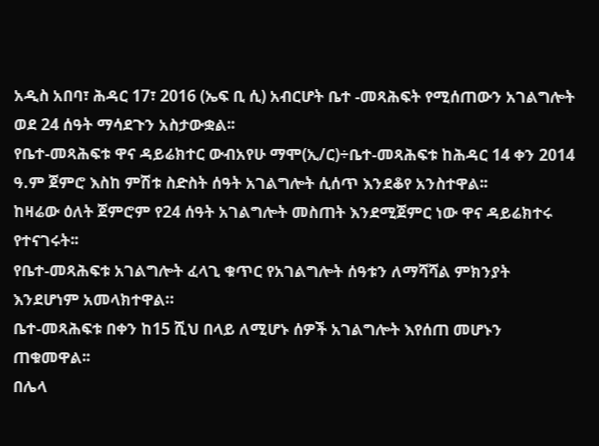አዲስ አበባ፣ ሕዳር 17፣ 2016 (ኤፍ ቢ ሲ) አብርሆት ቤተ -መጻሕፍት የሚሰጠውን አገልግሎት ወደ 24 ሰዓት ማሳደጉን አስታውቋል፡፡
የቤተ-መጻሕፍቱ ዋና ዳይሬክተር ውብአየሁ ማሞ(ኢ/ር)÷ቤተ-መጻሕፍቱ ከሕዳር 14 ቀን 2014 ዓ.ም ጀምሮ እስከ ምሽቱ ስድስት ሰዓት አገልግሎት ሲሰጥ እንደቆየ አንስተዋል፡፡
ከዛሬው ዕለት ጀምሮም የ24 ሰዓት አገልግሎት መስጠት እንደሚጀምር ነው ዋና ዳይሬክተሩ የተናገሩት፡፡
የቤተ-መጻሕፍቱ አገልግሎት ፈላጊ ቁጥር የአገልግሎት ሰዓቱን ለማሻሻል ምክንያት እንደሆነም አመላክተዋል።
ቤተ-መጻሕፍቱ በቀን ከ15 ሺህ በላይ ለሚሆኑ ሰዎች አገልግሎት እየሰጠ መሆኑን ጠቁመዋል፡፡
በሌላ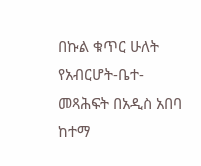በኩል ቁጥር ሁለት የአብርሆት-ቤተ-መጻሕፍት በአዲስ አበባ ከተማ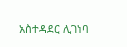አስተዳደር ሊገነባ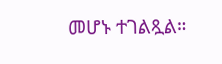መሆኑ ተገልጿል።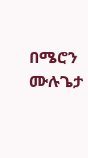በሜሮን ሙሉጌታ